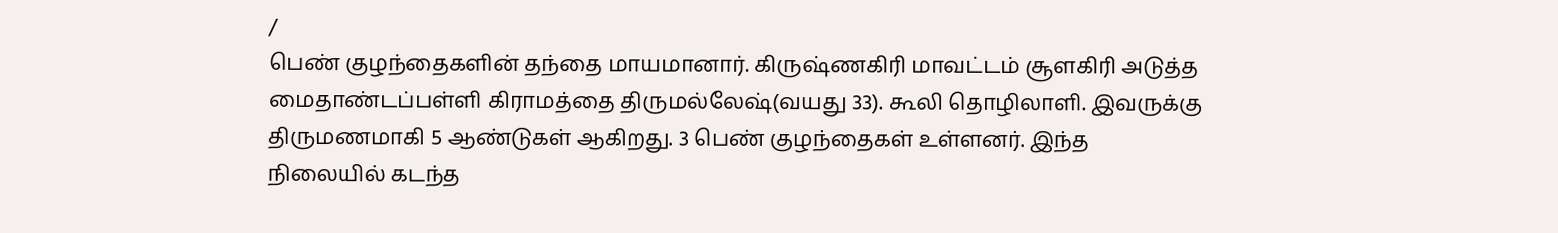/
பெண் குழந்தைகளின் தந்தை மாயமானார். கிருஷ்ணகிரி மாவட்டம் சூளகிரி அடுத்த மைதாண்டப்பள்ளி கிராமத்தை திருமல்லேஷ்(வயது 33). கூலி தொழிலாளி. இவருக்கு திருமணமாகி 5 ஆண்டுகள் ஆகிறது. 3 பெண் குழந்தைகள் உள்ளனர். இந்த நிலையில் கடந்த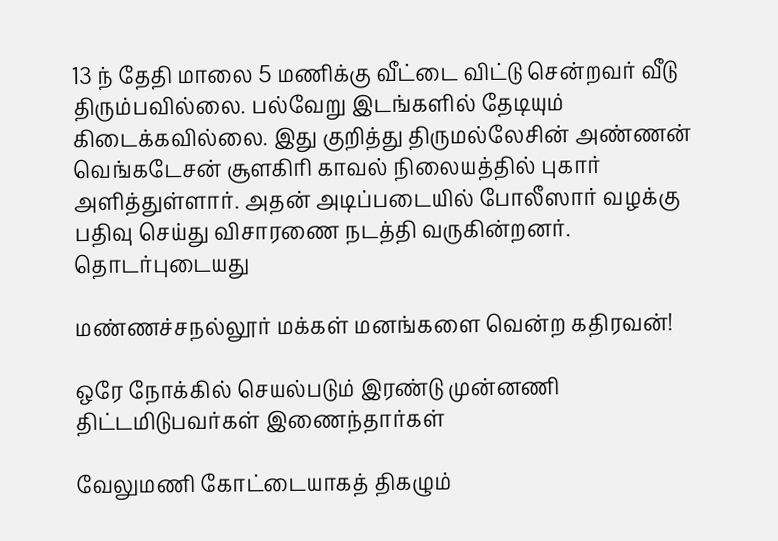13 ந் தேதி மாலை 5 மணிக்கு வீட்டை விட்டு சென்றவர் வீடு திரும்பவில்லை. பல்வேறு இடங்களில் தேடியும் கிடைக்கவில்லை. இது குறித்து திருமல்லேசின் அண்ணன் வெங்கடேசன் சூளகிரி காவல் நிலையத்தில் புகார் அளித்துள்ளார். அதன் அடிப்படையில் போலீஸார் வழக்கு பதிவு செய்து விசாரணை நடத்தி வருகின்றனர்.
தொடர்புடையது

மண்ணச்சநல்லூர் மக்கள் மனங்களை வென்ற கதிரவன்!

ஒரே நோக்கில் செயல்படும் இரண்டு முன்னணி திட்டமிடுபவர்கள் இணைந்தார்கள்

வேலுமணி கோட்டையாகத் திகழும்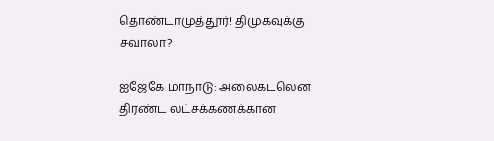தொண்டாமுத்தூர்! திமுகவுக்கு சவாலா?

ஐஜேகே மாநாடு: அலைகடலென திரண்ட லட்சக்கணக்கான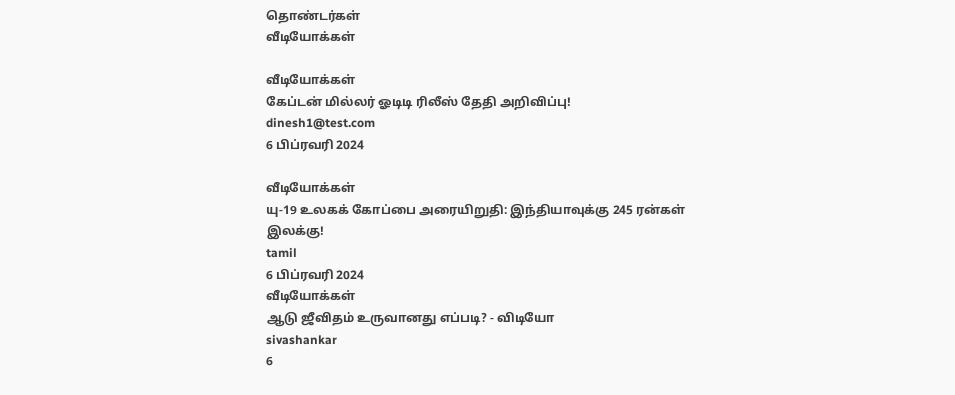தொண்டர்கள்
வீடியோக்கள்

வீடியோக்கள்
கேப்டன் மில்லர் ஓடிடி ரிலீஸ் தேதி அறிவிப்பு!
dinesh1@test.com
6 பிப்ரவரி 2024

வீடியோக்கள்
யு-19 உலகக் கோப்பை அரையிறுதி: இந்தியாவுக்கு 245 ரன்கள் இலக்கு!
tamil
6 பிப்ரவரி 2024
வீடியோக்கள்
ஆடு ஜீவிதம் உருவானது எப்படி? - விடியோ
sivashankar
6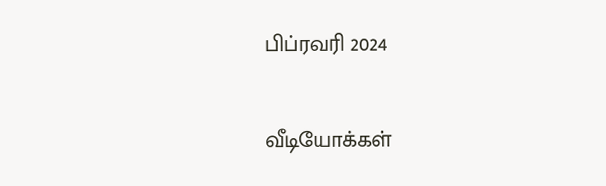பிப்ரவரி 2024

வீடியோக்கள்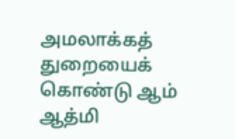அமலாக்கத் துறையைக் கொண்டு ஆம் ஆத்மி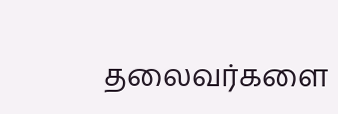தலைவர்களை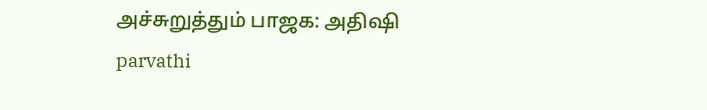அச்சுறுத்தும் பாஜக: அதிஷி
parvathi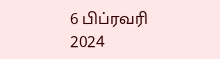6 பிப்ரவரி 2024